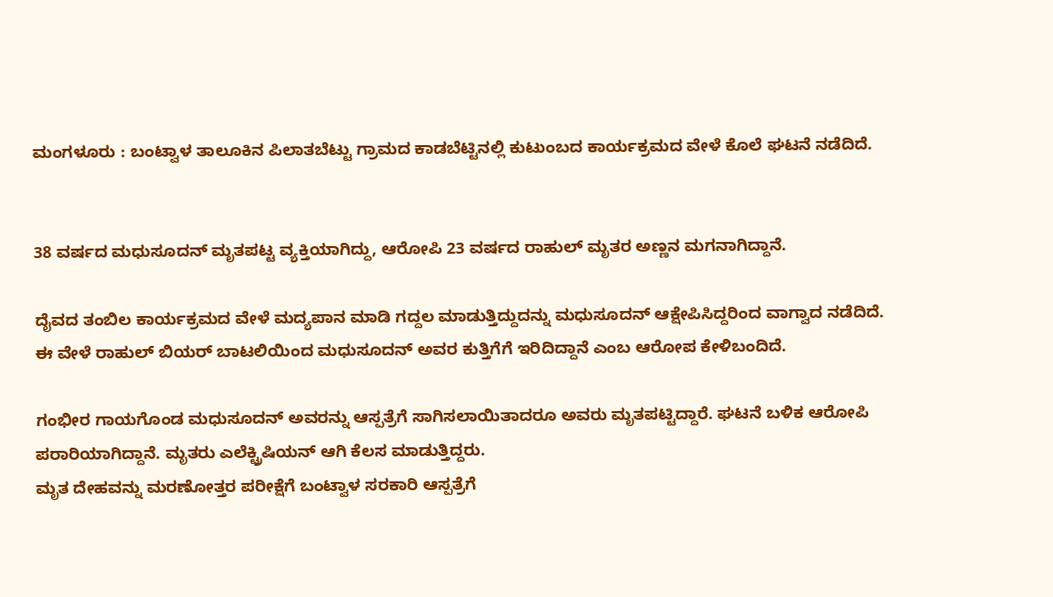ಮಂಗಳೂರು : ಬಂಟ್ವಾಳ ತಾಲೂಕಿನ ಪಿಲಾತಬೆಟ್ಟು ಗ್ರಾಮದ ಕಾಡಬೆಟ್ಟಿನಲ್ಲಿ ಕುಟುಂಬದ ಕಾರ್ಯಕ್ರಮದ ವೇಳೆ ಕೊಲೆ ಘಟನೆ ನಡೆದಿದೆ.


38 ವರ್ಷದ ಮಧುಸೂದನ್ ಮೃತಪಟ್ಟ ವ್ಯಕ್ತಿಯಾಗಿದ್ದು, ಆರೋಪಿ 23 ವರ್ಷದ ರಾಹುಲ್ ಮೃತರ ಅಣ್ಣನ ಮಗನಾಗಿದ್ದಾನೆ.

ದೈವದ ತಂಬಿಲ ಕಾರ್ಯಕ್ರಮದ ವೇಳೆ ಮದ್ಯಪಾನ ಮಾಡಿ ಗದ್ದಲ ಮಾಡುತ್ತಿದ್ದುದನ್ನು ಮಧುಸೂದನ್ ಆಕ್ಷೇಪಿಸಿದ್ದರಿಂದ ವಾಗ್ವಾದ ನಡೆದಿದೆ. ಈ ವೇಳೆ ರಾಹುಲ್ ಬಿಯರ್ ಬಾಟಲಿಯಿಂದ ಮಧುಸೂದನ್ ಅವರ ಕುತ್ತಿಗೆಗೆ ಇರಿದಿದ್ದಾನೆ ಎಂಬ ಆರೋಪ ಕೇಳಿಬಂದಿದೆ.

ಗಂಭೀರ ಗಾಯಗೊಂಡ ಮಧುಸೂದನ್ ಅವರನ್ನು ಆಸ್ಪತ್ರೆಗೆ ಸಾಗಿಸಲಾಯಿತಾದರೂ ಅವರು ಮೃತಪಟ್ಟಿದ್ದಾರೆ. ಘಟನೆ ಬಳಿಕ ಆರೋಪಿ ಪರಾರಿಯಾಗಿದ್ದಾನೆ. ಮೃತರು ಎಲೆಕ್ಟ್ರಿಷಿಯನ್ ಆಗಿ ಕೆಲಸ ಮಾಡುತ್ತಿದ್ದರು.
ಮೃತ ದೇಹವನ್ನು ಮರಣೋತ್ತರ ಪರೀಕ್ಷೆಗೆ ಬಂಟ್ವಾಳ ಸರಕಾರಿ ಆಸ್ಪತ್ರೆಗೆ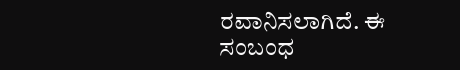ರವಾನಿಸಲಾಗಿದೆ. ಈ ಸಂಬಂಧ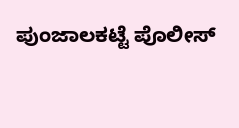ಪುಂಜಾಲಕಟ್ಟೆ ಪೊಲೀಸ್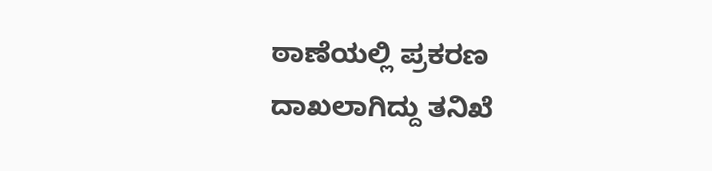ಠಾಣೆಯಲ್ಲಿ ಪ್ರಕರಣ ದಾಖಲಾಗಿದ್ದು ತನಿಖೆ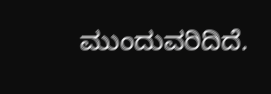ಮುಂದುವರಿದಿದೆ.